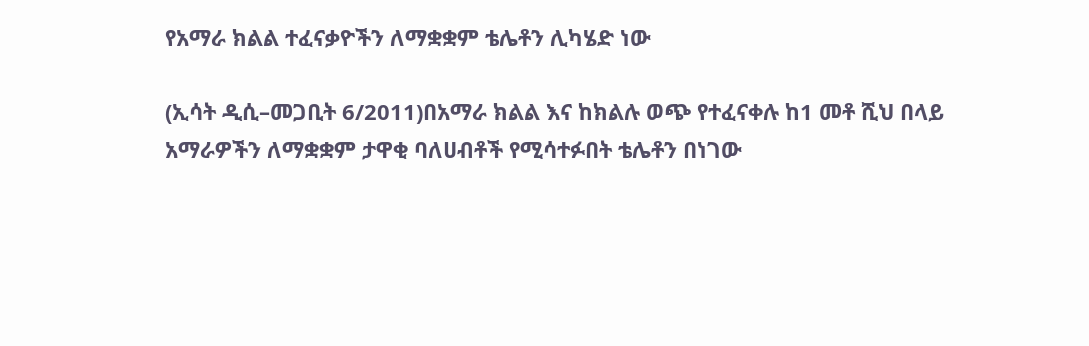የአማራ ክልል ተፈናቃዮችን ለማቋቋም ቴሌቶን ሊካሄድ ነው

(ኢሳት ዲሲ–መጋቢት 6/2011)በአማራ ክልል እና ከክልሉ ወጭ የተፈናቀሉ ከ1 መቶ ሺህ በላይ አማራዎችን ለማቋቋም ታዋቂ ባለሀብቶች የሚሳተፉበት ቴሌቶን በነገው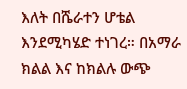እለት በሼራተን ሆቴል እንደሚካሄድ ተነገረ። በአማራ ክልል እና ከክልሉ ውጭ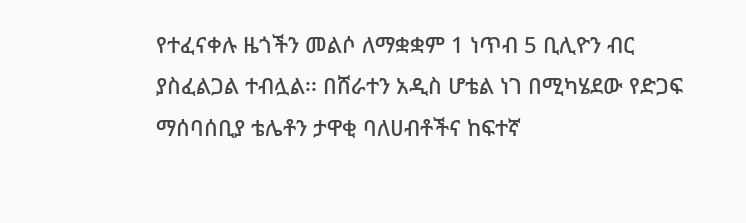የተፈናቀሉ ዜጎችን መልሶ ለማቋቋም 1 ነጥብ 5 ቢሊዮን ብር ያስፈልጋል ተብሏል፡፡ በሸራተን አዲስ ሆቴል ነገ በሚካሄደው የድጋፍ ማሰባሰቢያ ቴሌቶን ታዋቂ ባለሀብቶችና ከፍተኛ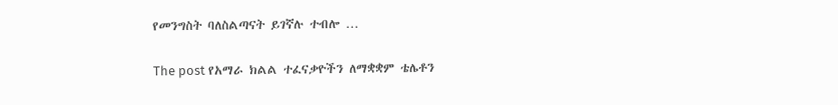የመንግስት ባለስልጣናት ይገኛሉ ተብሎ …

The post የአማራ ክልል ተፈናቃዮችን ለማቋቋም ቴሌቶን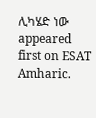ሊካሄድ ነው appeared first on ESAT Amharic.